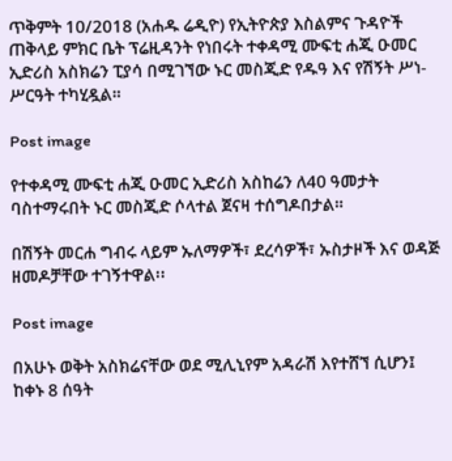ጥቅምት 10/2018 (አሐዱ ሬዲዮ) የኢትዮጵያ እስልምና ጉዳዮች ጠቅላይ ምክር ቤት ፕሬዚዳንት የነበሩት ተቀዳሚ ሙፍቲ ሐጂ ዑመር ኢድሪስ አስክሬን ፒያሳ በሚገኘው ኑር መስጂድ የዱዓ እና የሽኝት ሥነ-ሥርዓት ተካሂዷል።

Post image

የተቀዳሚ ሙፍቲ ሐጂ ዑመር ኢድሪስ አስከሬን ለ40 ዓመታት ባስተማሩበት ኑር መስጂድ ሶላተል ጀናዛ ተሰግዶበታል።

በሽኝት መርሐ ግብሩ ላይም ኡለማዎች፣ ደረሳዎች፣ ኡስታዞች እና ወዳጅ ዘመዶቻቸው ተገኝተዋል፡፡

Post image

በአሁኑ ወቅት አስክሬናቸው ወደ ሚሊኒየም አዳራሽ እየተሸኘ ሲሆን፤ ከቀኑ 8 ሰዓት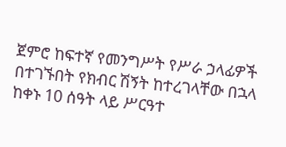ጀምሮ ከፍተኛ የመንግሥት የሥራ ኃላፊዎች በተገኙበት የክብር ሽኝት ከተረገላቸው በኋላ ከቀኑ 10 ሰዓት ላይ ሥርዓተ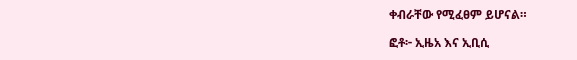ቀብራቸው የሚፈፀም ይሆናል።

ፎቶ፦ ኢዜአ እና ኢቢሲ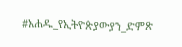#አሐዱ_የኢትዮጵያውያን_ድምጽ